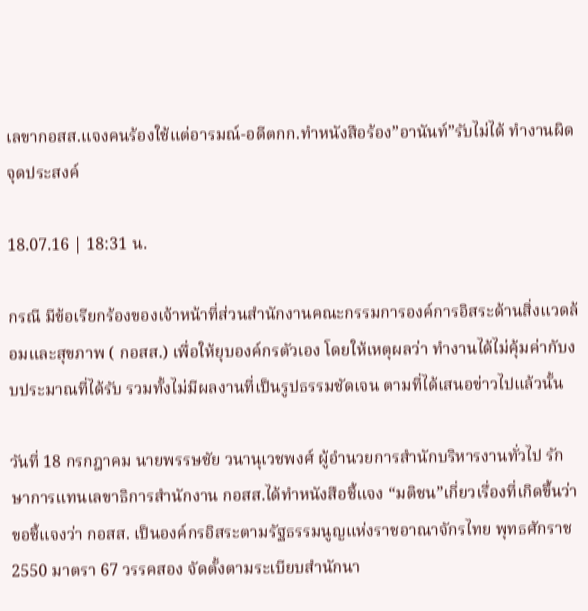เลขากอสส.แจงคนร้องใช้แต่อารมณ์-อดีตกก.ทำหนังสือร้อง”อานันท์”รับไม่ได้ ทำงานผิดจุดประสงค์

18.07.16 | 18:31 น.

กรณี มีข้อเรียกร้องของเจ้าหน้าที่ส่วนสำนักงานคณะกรรมการองค์การอิสระด้านสิ่งแวดล้อมและสุขภาพ ( กอสส.) เพื่อให้ยุบองค์กรตัวเอง โดยให้เหตุผลว่า ทำงานได้ไม่คุ้มค่ากับงบประมาณที่ได้รับ รวมทั้งไม่มีผลงานที่เป็นรูปธรรมชัดเจน ตามที่ได้เสนอข่าวไปแล้วนั้น

วันที่ 18 กรกฎาคม นายพรรษชัย วนานุเวชพงศ์ ผู้อำนวยการสำนักบริหารงานทั่วไป รักษาการแทนเลขาธิการสำนักงาน กอสส.ได้ทำหนังสือชี้แจง “มติชน”เกี่ยวเรื่องที่เกิดขึ้นว่า ขอชี้แจงว่า กอสส. เป็นองค์กรอิสระตามรัฐธรรมนูญแห่งราชอาณาจักรไทย พุทธศักราช 2550 มาตรา 67 วรรคสอง จัดตั้งตามระเบียบสำนักนา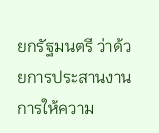ยกรัฐมนตรี ว่าด้วยการประสานงานการให้ความ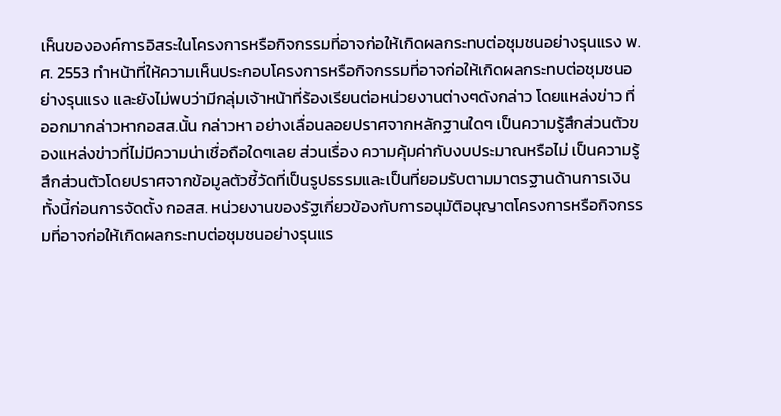เห็นขององค์การอิสระในโครงการหรือกิจกรรมที่อาจก่อให้เกิดผลกระทบต่อชุมชนอย่างรุนแรง พ.ศ. 2553 ทำหน้าที่ให้ความเห็นประกอบโครงการหรือกิจกรรมที่อาจก่อให้เกิดผลกระทบต่อชุมชนอย่างรุนแรง และยังไม่พบว่ามีกลุ่มเจ้าหน้าที่ร้องเรียนต่อหน่วยงานต่างๆดังกล่าว โดยแหล่งข่าว ที่ออกมากล่าวหากอสส.นั้น กล่าวหา อย่างเลื่อนลอยปราศจากหลักฐานใดๆ เป็นความรู้สึกส่วนตัวของแหล่งข่าวที่ไม่มีความน่าเชื่อถือใดๆเลย ส่วนเรื่อง ความคุ้มค่ากับงบประมาณหรือไม่ เป็นความรู้สึกส่วนตัวโดยปราศจากข้อมูลตัวชี้วัดที่เป็นรูปธรรมและเป็นที่ยอมรับตามมาตรฐานด้านการเงิน ทั้งนี้ก่อนการจัดตั้ง กอสส. หน่วยงานของรัฐเกี่ยวข้องกับการอนุมัติอนุญาตโครงการหรือกิจกรรมที่อาจก่อให้เกิดผลกระทบต่อชุมชนอย่างรุนแร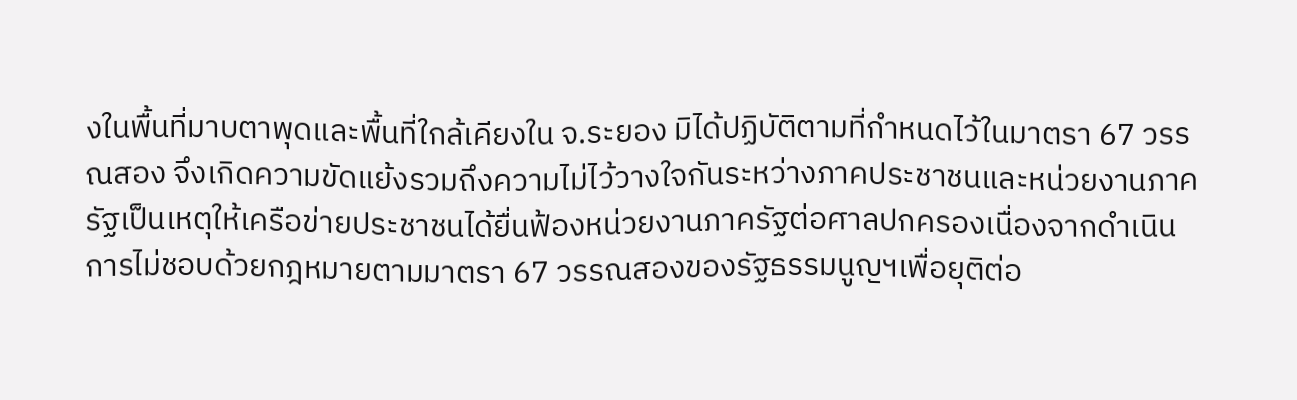งในพื้นที่มาบตาพุดและพื้นที่ใกล้เคียงใน จ.ระยอง มิได้ปฏิบัติตามที่กำหนดไว้ในมาตรา 67 วรรณสอง จึงเกิดความขัดแย้งรวมถึงความไม่ไว้วางใจกันระหว่างภาคประชาชนและหน่วยงานภาครัฐเป็นเหตุให้เครือข่ายประชาชนได้ยื่นฟ้องหน่วยงานภาครัฐต่อศาลปกครองเนื่องจากดำเนินการไม่ชอบด้วยกฎหมายตามมาตรา 67 วรรณสองของรัฐธรรมนูญฯเพื่อยุติต่อ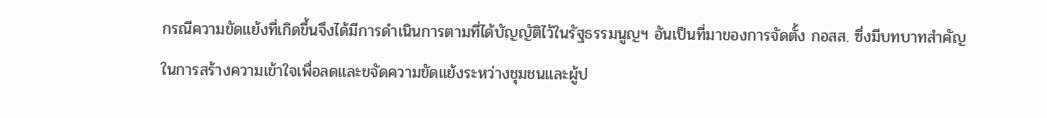กรณีความขัดแย้งที่เกิดขึ้นจึงได้มีการดำเนินการตามที่ได้บัญญัติไว้ในรัฐธรรมนูญฯ อันเป็นที่มาของการจัดตั้ง กอสส. ซึ่งมีบทบาทสำคัญในการสร้างความเข้าใจเพื่อลดและขจัดความขัดแย้งระหว่างชุมชนและผู้ป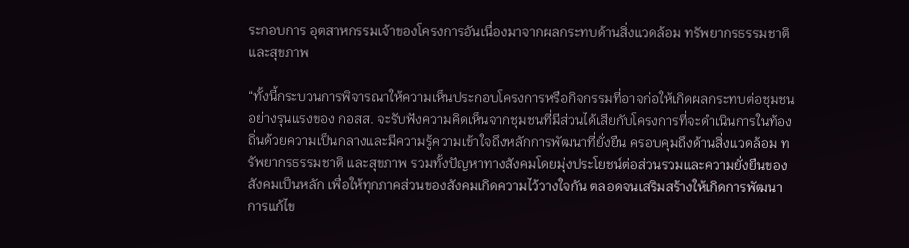ระกอบการ อุตสาหกรรมเจ้าของโครงการอันเนื่องมาจากผลกระทบด้านสิ่งแวดล้อม ทรัพยากรธรรมชาติและสุขภาพ

“ทั้งนี้กระบวนการพิจารณาให้ความเห็นประกอบโครงการหรือกิจกรรมที่อาจก่อให้เกิดผลกระทบต่อชุมชนอย่างรุนแรงของ กอสส. จะรับฟังความคิดเห็นจากชุมชนที่มีส่วนได้เสียกับโครงการที่จะดำเนินการในท้องถิ่นด้วยความเป็นกลางและมีความรู้ความเข้าใจถึงหลักการพัฒนาที่ยั่งยืน ครอบคุมถึงด้านสิ่งแวดล้อม ทรัพยากรธรรมชาติ และสุขภาพ รวมทั้งปัญหาทางสังคมโดยมุ่งประโยชน์ต่อส่วนรวมและความยั่งยืนของสังคมเป็นหลัก เพื่อให้ทุกภาคส่วนของสังคมเกิดความไว้วางใจกัน ตลอดจนเสริมสร้างให้เกิดการพัฒนาการแก้ไข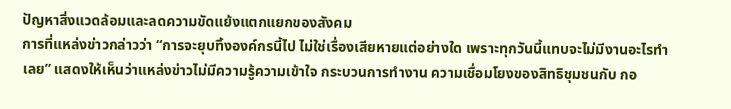ปัญหาสิ่งแวดล้อมและลดความขัดแย้งแตกแยกของสังคม
การที่แหล่งข่าวกล่าวว่า “การจะยุบทิ้งองค์กรนี้ไป ไม่ใช่เรื่องเสียหายแต่อย่างใด เพราะทุกวันนี้แทบจะไม่มีงานอะไรทำเลย” แสดงให้เห็นว่าแหล่งข่าวไม่มีความรู้ความเข้าใจ กระบวนการทำงาน ความเชื่อมโยงของสิทธิชุมชนกับ กอ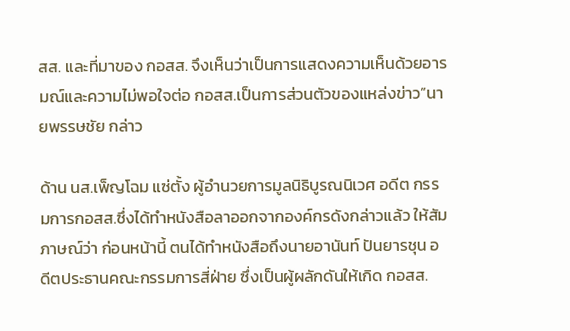สส. และที่มาของ กอสส. จึงเห็นว่าเป็นการแสดงความเห็นด้วยอารมณ์และความไม่พอใจต่อ กอสส.เป็นการส่วนตัวของแหล่งข่าว”นายพรรษชัย กล่าว

ด้าน นส.เพ็ญโฉม แซ่ตั้ง ผู้อำนวยการมูลนิธิบูรณนิเวศ อดีต กรรมการกอสส.ซึ่งได้ทำหนังสือลาออกจากองค์กรดังกล่าวแล้ว ให้สัมภาษณ์ว่า ก่อนหน้านี้ ตนได้ทำหนังสือถึงนายอานันท์ ปันยารชุน อดีตประธานคณะกรรมการสี่ฝ่าย ซึ่งเป็นผู้ผลักดันให้เกิด กอสส.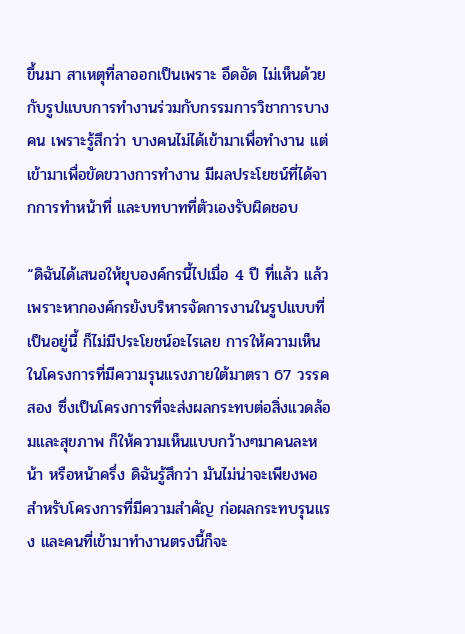ขึ้นมา สาเหตุที่ลาออกเป็นเพราะ อึดอัด ไม่เห็นด้วยกับรูปแบบการทำงานร่วมกับกรรมการวิชาการบางคน เพราะรู้สึกว่า บางคนไม่ได้เข้ามาเพื่อทำงาน แต่เข้ามาเพื่อขัดขวางการทำงาน มีผลประโยชน์ที่ได้จากการทำหน้าที่ และบทบาทที่ตัวเองรับผิดชอบ

“ดิฉันได้เสนอให้ยุบองค์กรนี้ไปเมื่อ 4 ปี ที่แล้ว แล้ว เพราะหากองค์กรยังบริหารจัดการงานในรูปแบบที่เป็นอยู่นี้ ก็ไม่มีประโยชน์อะไรเลย การให้ความเห็นในโครงการที่มีความรุนแรงภายใต้มาตรา 67 วรรคสอง ซึ่งเป็นโครงการที่จะส่งผลกระทบต่อสิ่งแวดล้อมและสุขภาพ ก็ให้ความเห็นแบบกว้างๆมาคนละหน้า หรือหน้าครึ่ง ดิฉันรู้สึกว่า มันไม่น่าจะเพียงพอ สำหรับโครงการที่มีความสำคัญ ก่อผลกระทบรุนแรง และคนที่เข้ามาทำงานตรงนี้ก็จะ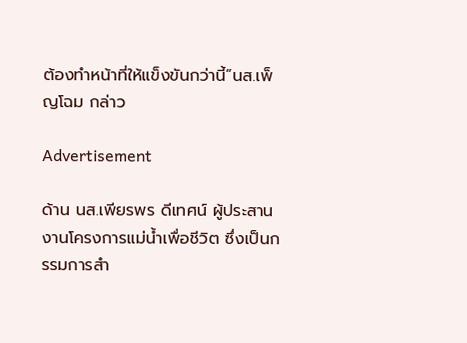ต้องทำหน้าที่ให้แข็งขันกว่านี้”นส.เพ็ญโฉม กล่าว

Advertisement

ด้าน นส.เพียรพร ดีเทศน์ ผู้ประสานงานโครงการแม่น้ำเพื่อชีวิต ซึ่งเป็นกรรมการสำ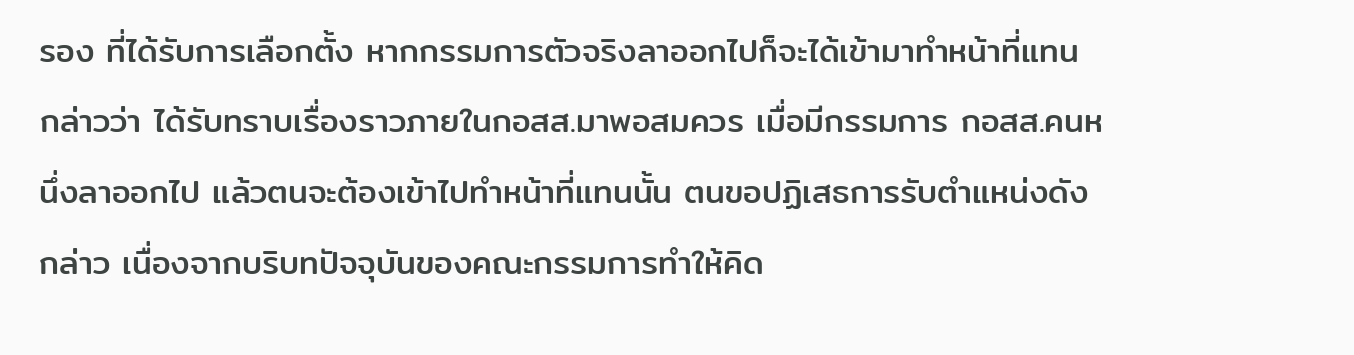รอง ที่ได้รับการเลือกตั้ง หากกรรมการตัวจริงลาออกไปก็จะได้เข้ามาทำหน้าที่แทน กล่าวว่า ได้รับทราบเรื่องราวภายในกอสส.มาพอสมควร เมื่อมีกรรมการ กอสส.คนหนึ่งลาออกไป แล้วตนจะต้องเข้าไปทำหน้าที่แทนนั้น ตนขอปฏิเสธการรับตำแหน่งดังกล่าว เนื่องจากบริบทปัจจุบันของคณะกรรมการทำให้คิด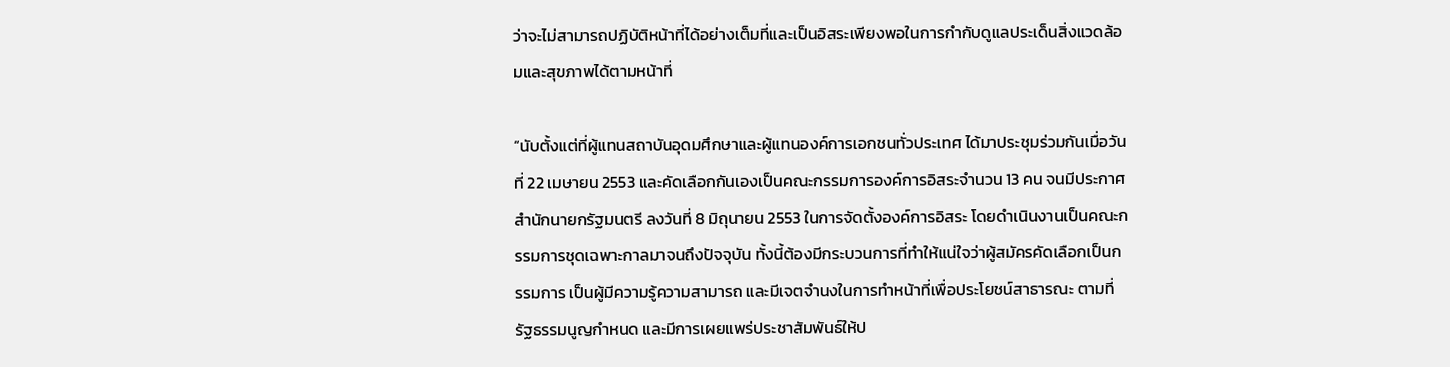ว่าจะไม่สามารถปฏิบัติหน้าที่ได้อย่างเต็มที่และเป็นอิสระเพียงพอในการกำกับดูแลประเด็นสิ่งแวดล้อมและสุขภาพได้ตามหน้าที่

“นับตั้งแต่ที่ผู้แทนสถาบันอุดมศึกษาและผู้แทนองค์การเอกชนทั่วประเทศ ได้มาประชุมร่วมกันเมื่อวันที่ 22 เมษายน 2553 และคัดเลือกกันเองเป็นคณะกรรมการองค์การอิสระจำนวน 13 คน จนมีประกาศสำนักนายกรัฐมนตรี ลงวันที่ 8 มิถุนายน 2553 ในการจัดตั้งองค์การอิสระ โดยดำเนินงานเป็นคณะกรรมการชุดเฉพาะกาลมาจนถึงปัจจุบัน ทั้งนี้ต้องมีกระบวนการที่ทำให้แน่ใจว่าผู้สมัครคัดเลือกเป็นกรรมการ เป็นผู้มีความรู้ความสามารถ และมีเจตจำนงในการทำหน้าที่เพื่อประโยชน์สาธารณะ ตามที่รัฐธรรมนูญกำหนด และมีการเผยแพร่ประชาสัมพันธ์ให้ป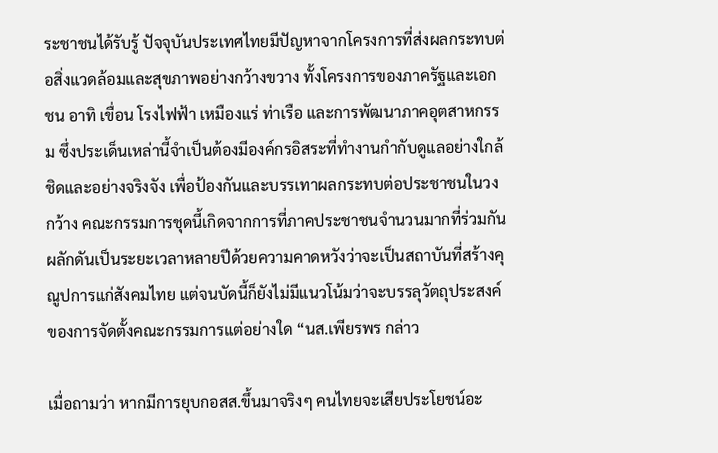ระชาชนได้รับรู้ ปัจจุบันประเทศไทยมีปัญหาจากโครงการที่ส่งผลกระทบต่อสิ่งแวดล้อมและสุขภาพอย่างกว้างขวาง ทั้งโครงการของภาครัฐและเอกชน อาทิ เขื่อน โรงไฟฟ้า เหมืองแร่ ท่าเรือ และการพัฒนาภาคอุตสาหกรรม ซึ่งประเด็นเหล่านี้จำเป็นต้องมีองค์กรอิสระที่ทำงานกำกับดูแลอย่างใกล้ชิดและอย่างจริงจัง เพื่อป้องกันและบรรเทาผลกระทบต่อประชาชนในวงกว้าง คณะกรรมการชุดนี้เกิดจากการที่ภาคประชาชนจำนวนมากที่ร่วมกันผลักดันเป็นระยะเวลาหลายปีด้วยความคาดหวังว่าจะเป็นสถาบันที่สร้างคุณูปการแก่สังคมไทย แต่จนบัดนี้ก็ยังไม่มีแนวโน้มว่าจะบรรลุวัตถุประสงค์ของการจัดตั้งคณะกรรมการแต่อย่างใด “นส.เพียรพร กล่าว

เมื่อถามว่า หากมีการยุบกอสส.ขึ้นมาจริงๆ คนไทยจะเสียประโยชน์อะ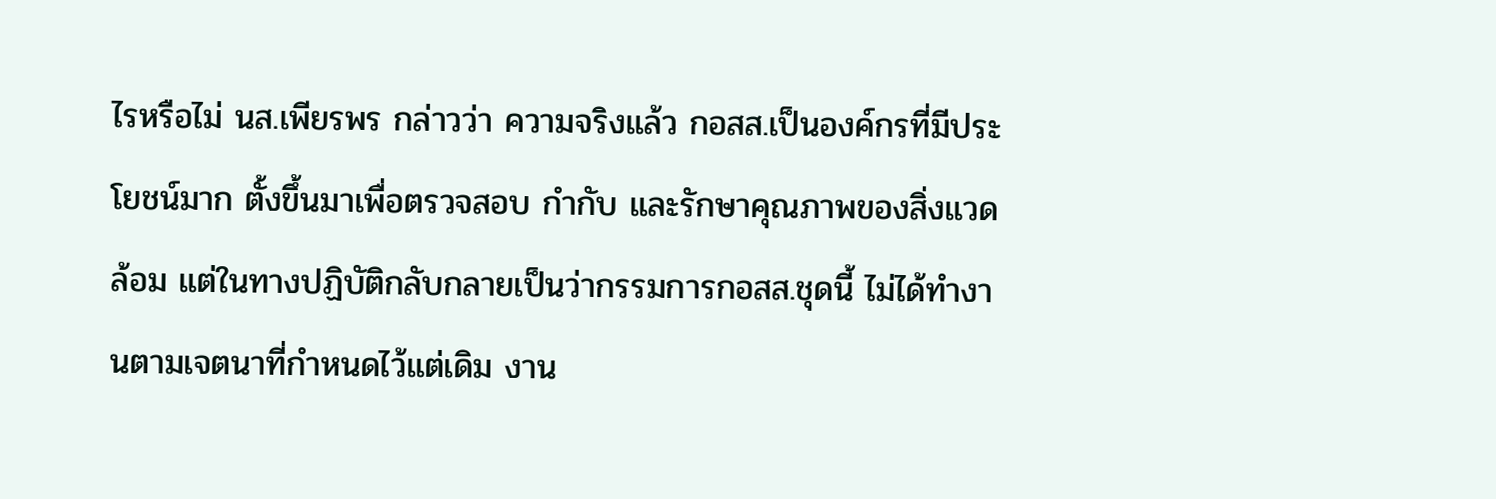ไรหรือไม่ นส.เพียรพร กล่าวว่า ความจริงแล้ว กอสส.เป็นองค์กรที่มีประโยชน์มาก ตั้งขึ้นมาเพื่อตรวจสอบ กำกับ และรักษาคุณภาพของสิ่งแวดล้อม แต่ในทางปฏิบัติกลับกลายเป็นว่ากรรมการกอสส.ชุดนี้ ไม่ได้ทำงานตามเจตนาที่กำหนดไว้แต่เดิม งาน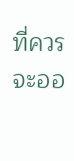ที่ควรจะออ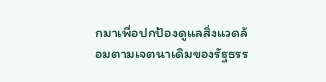กมาเพื่อปกป้องดูแลสิ่งแวดล้อมตามเจตนาเดิมของรัฐธรร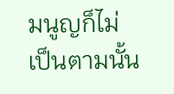มนูญก็ไม่เป็นตามนั้น